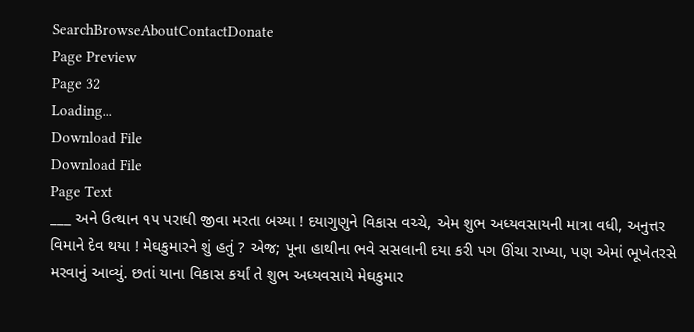SearchBrowseAboutContactDonate
Page Preview
Page 32
Loading...
Download File
Download File
Page Text
___ અને ઉત્થાન ૧૫ પરાધી જીવા મરતા બચ્યા ! દયાગુણુને વિકાસ વચ્ચે, એમ શુભ અધ્યવસાયની માત્રા વધી, અનુત્તર વિમાને દેવ થયા ! મેઘકુમારને શું હતું ? એજ; પૂના હાથીના ભવે સસલાની દયા કરી પગ ઊંચા રાખ્યા, પણ એમાં ભૂખેતરસે મરવાનું આવ્યું. છતાં યાના વિકાસ કર્યાં તે શુભ અધ્યવસાયે મેઘકુમાર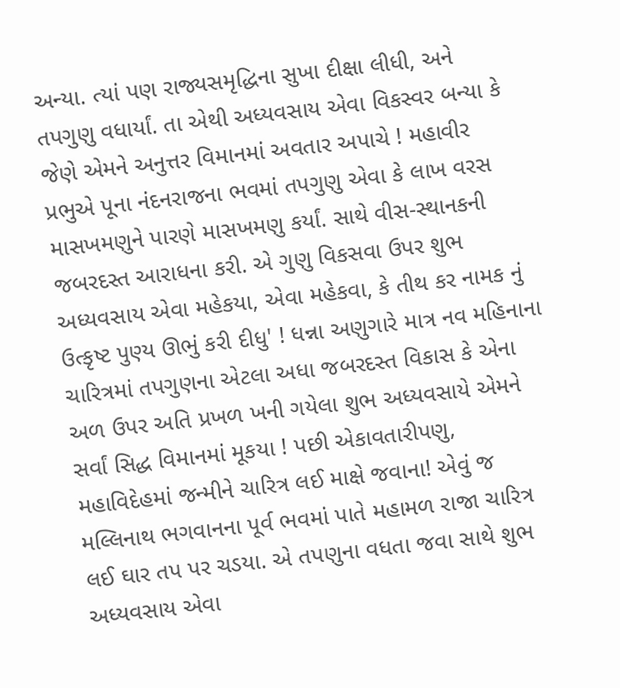અન્યા. ત્યાં પણ રાજ્યસમૃદ્ધિના સુખા દીક્ષા લીધી, અને તપગુણુ વધાર્યાં. તા એથી અધ્યવસાય એવા વિકસ્વર બન્યા કે જેણે એમને અનુત્તર વિમાનમાં અવતાર અપાચે ! મહાવીર પ્રભુએ પૂના નંદનરાજના ભવમાં તપગુણુ એવા કે લાખ વરસ માસખમણુને પારણે માસખમણુ કર્યાં. સાથે વીસ-સ્થાનકની જબરદસ્ત આરાધના કરી. એ ગુણુ વિકસવા ઉપર શુભ અધ્યવસાય એવા મહેકયા, એવા મહેકવા, કે તીથ કર નામક નું ઉત્કૃષ્ટ પુણ્ય ઊભું કરી દીધુ' ! ધન્ના અણુગારે માત્ર નવ મહિનાના ચારિત્રમાં તપગુણના એટલા અધા જબરદસ્ત વિકાસ કે એના અળ ઉપર અતિ પ્રખળ ખની ગયેલા શુભ અધ્યવસાયે એમને સર્વાં સિદ્ધ વિમાનમાં મૂકયા ! પછી એકાવતારીપણુ, મહાવિદેહમાં જન્મીને ચારિત્ર લઈ માક્ષે જવાના! એવું જ મલ્લિનાથ ભગવાનના પૂર્વ ભવમાં પાતે મહામળ રાજા ચારિત્ર લઈ ઘાર તપ પર ચડયા. એ તપણુના વધતા જવા સાથે શુભ અધ્યવસાય એવા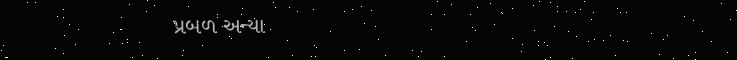પ્રબળ અન્યા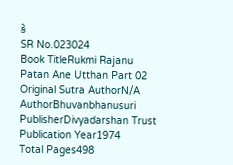કે
SR No.023024
Book TitleRukmi Rajanu Patan Ane Utthan Part 02
Original Sutra AuthorN/A
AuthorBhuvanbhanusuri
PublisherDivyadarshan Trust
Publication Year1974
Total Pages498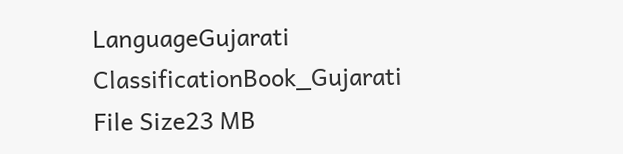LanguageGujarati
ClassificationBook_Gujarati
File Size23 MB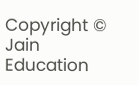Copyright © Jain Education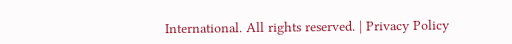International. All rights reserved. | Privacy Policy